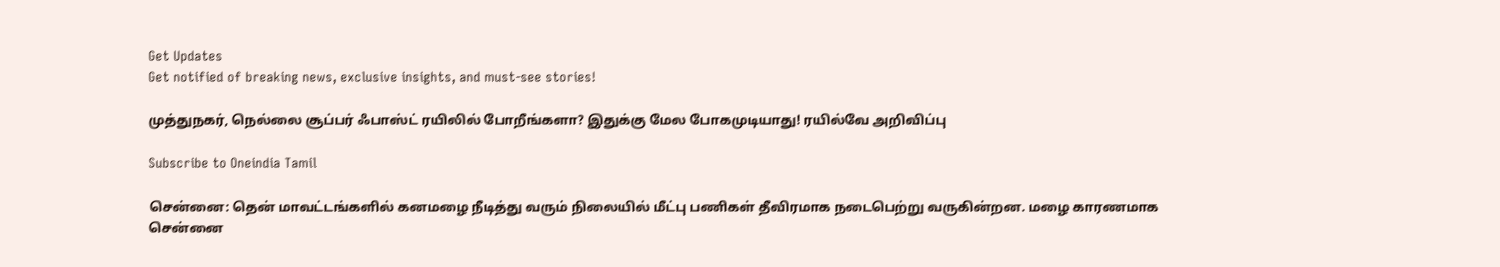Get Updates
Get notified of breaking news, exclusive insights, and must-see stories!

முத்துநகர், நெல்லை சூப்பர் ஃபாஸ்ட் ரயிலில் போறீங்களா? இதுக்கு மேல போகமுடியாது! ரயில்வே அறிவிப்பு

Subscribe to Oneindia Tamil

சென்னை: தென் மாவட்டங்களில் கனமழை நீடித்து வரும் நிலையில் மீட்பு பணிகள் தீவிரமாக நடைபெற்று வருகின்றன. மழை காரணமாக சென்னை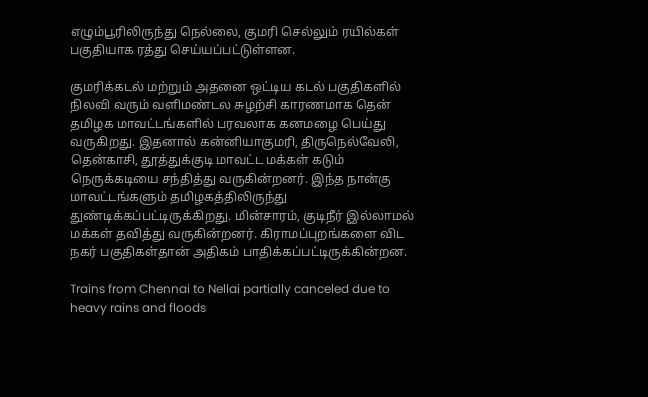எழும்பூரிலிருந்து நெல்லை, குமரி செல்லும் ரயில்கள் பகுதியாக ரத்து செய்யப்பட்டுள்ளன.

குமரிக்கடல் மற்றும் அதனை ஒட்டிய கடல் பகுதிகளில் நிலவி வரும் வளிமண்டல சுழற்சி காரணமாக தென் தமிழக மாவட்டங்களில் பரவலாக கனமழை பெய்து வருகிறது. இதனால் கன்னியாகுமரி, திருநெல்வேலி, தென்காசி, தூத்துக்குடி மாவட்ட மக்கள் கடும் நெருக்கடியை சந்தித்து வருகின்றனர். இந்த நான்கு மாவட்டங்களும் தமிழகத்திலிருந்து துண்டிக்கப்பட்டிருக்கிறது. மின்சாரம், குடிநீர் இல்லாமல் மக்கள் தவித்து வருகின்றனர். கிராமப்புறங்களை விட நகர் பகுதிகள்தான் அதிகம் பாதிக்கப்பட்டிருக்கின்றன.

Trains from Chennai to Nellai partially canceled due to heavy rains and floods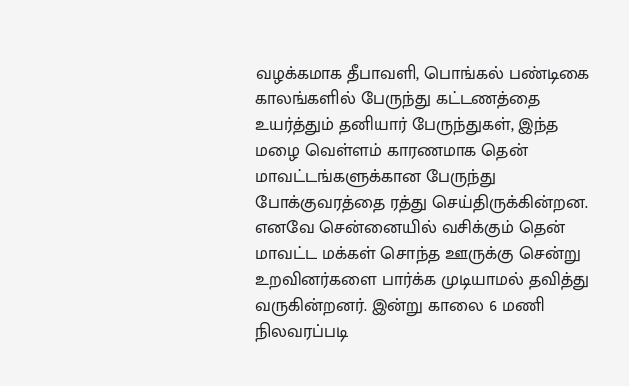வழக்கமாக தீபாவளி, பொங்கல் பண்டிகை காலங்களில் பேருந்து கட்டணத்தை உயர்த்தும் தனியார் பேருந்துகள், இந்த மழை வெள்ளம் காரணமாக தென் மாவட்டங்களுக்கான பேருந்து போக்குவரத்தை ரத்து செய்திருக்கின்றன. எனவே சென்னையில் வசிக்கும் தென் மாவட்ட மக்கள் சொந்த ஊருக்கு சென்று உறவினர்களை பார்க்க முடியாமல் தவித்து வருகின்றனர். இன்று காலை 6 மணி நிலவரப்படி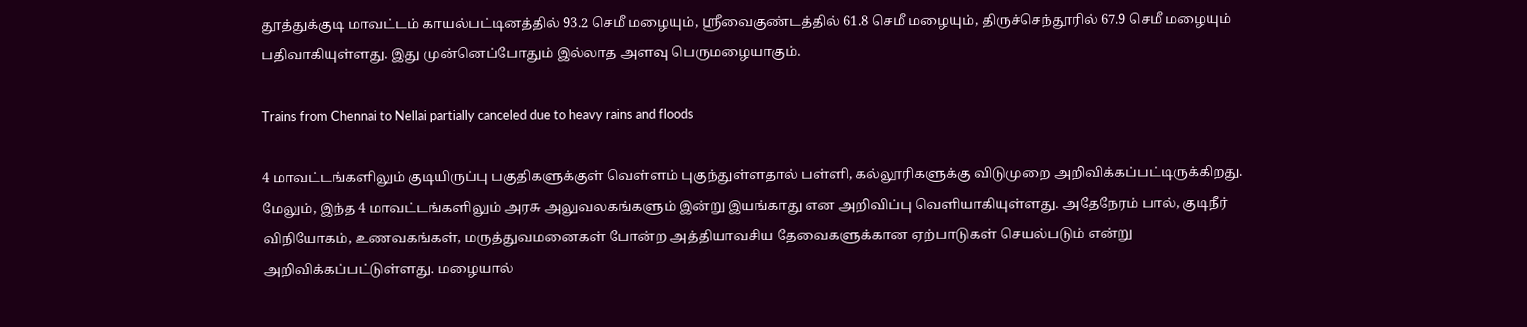தூத்துக்குடி மாவட்டம் காயல்பட்டினத்தில் 93.2 செமீ மழையும், ஸ்ரீவைகுண்டத்தில் 61.8 செமீ மழையும், திருச்செந்தூரில் 67.9 செமீ மழையும் பதிவாகியுள்ளது. இது முன்னெப்போதும் இல்லாத அளவு பெருமழையாகும்.

Trains from Chennai to Nellai partially canceled due to heavy rains and floods

4 மாவட்டங்களிலும் குடியிருப்பு பகுதிகளுக்குள் வெள்ளம் புகுந்துள்ளதால் பள்ளி, கல்லூரிகளுக்கு விடுமுறை அறிவிக்கப்பட்டிருக்கிறது. மேலும், இந்த 4 மாவட்டங்களிலும் அரசு அலுவலகங்களும் இன்று இயங்காது என அறிவிப்பு வெளியாகியுள்ளது. அதேநேரம் பால், குடிநீர் விநியோகம், உணவகங்கள், மருத்துவமனைகள் போன்ற அத்தியாவசிய தேவைகளுக்கான ஏற்பாடுகள் செயல்படும் என்று அறிவிக்கப்பட்டுள்ளது. மழையால்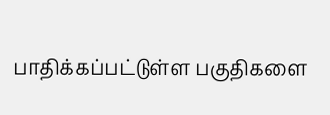பாதிக்கப்பட்டுள்ள பகுதிகளை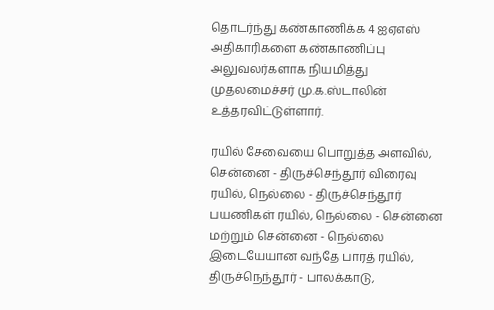தொடர்ந்து கண்காணிக்க 4 ஐஏஎஸ் அதிகாரிகளை கண்காணிப்பு அலுவலர்களாக நியமித்து முதலமைச்சர் மு.க.ஸ்டாலின் உத்தரவிட்டுள்ளார்.

ரயில் சேவையை பொறுத்த அளவில், சென்னை - திருச்செந்தூர் விரைவு ரயில், நெல்லை - திருச்செந்தூர் பயணிகள் ரயில், நெல்லை - சென்னை மற்றும் சென்னை - நெல்லை இடையேயான வந்தே பாரத் ரயில், திருச்நெந்தூர் - பாலக்காடு,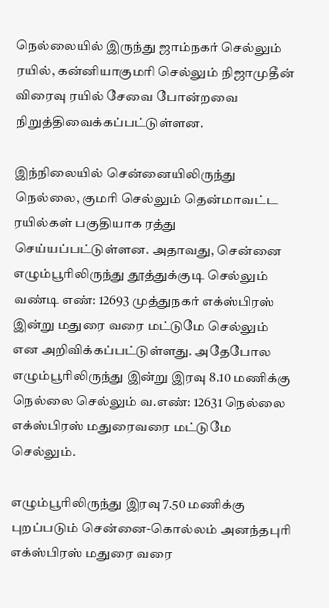நெல்லையில் இருந்து ஜாம்நகர் செல்லும் ரயில், கன்னியாகுமரி செல்லும் நிஜாமுதீன் விரைவு ரயில் சேவை போன்றவை நிறுத்திவைக்கப்பட்டுள்ளன.

இந்நிலையில் சென்னையிலிருந்து நெல்லை, குமரி செல்லும் தென்மாவட்ட ரயில்கள் பகுதியாக ரத்து செய்யப்பட்டுள்ளன. அதாவது, சென்னை எழும்பூரிலிருந்து தூத்துக்குடி செல்லும் வண்டி எண்: 12693 முத்துநகர் எக்ஸ்பிரஸ் இன்று மதுரை வரை மட்டுமே செல்லும் என அறிவிக்கப்பட்டுள்ளது. அதேபோல எழும்பூரிலிருந்து இன்று இரவு 8.10 மணிக்கு நெல்லை செல்லும் வ.எண்: 12631 நெல்லை எக்ஸ்பிரஸ் மதுரைவரை மட்டுமே செல்லும்.

எழும்பூரிலிருந்து இரவு 7.50 மணிக்கு புறப்படும் சென்னை-கொல்லம் அனந்தபுரி எக்ஸ்பிரஸ் மதுரை வரை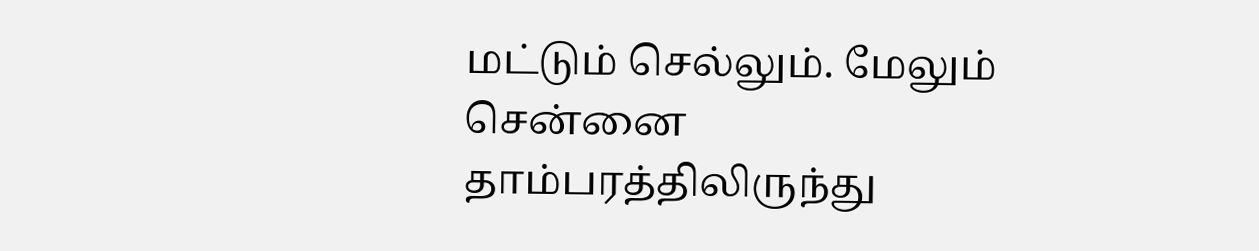மட்டும் செல்லும். மேலும் சென்னை தாம்பரத்திலிருந்து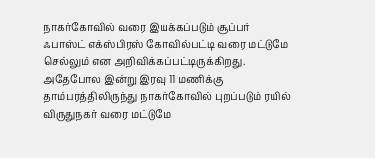நாகர்கோவில் வரை இயக்கப்படும் சூப்பர் ஃபாஸ்ட் எக்ஸ்பிரஸ் கோவில்பட்டி வரை மட்டுமே செல்லும் என அறிவிக்கப்பட்டிருக்கிறது. அதேபோல இன்று இரவு 11 மணிக்கு தாம்பரத்திலிருந்து நாகர்கோவில் புறப்படும் ரயில் விருதுநகர் வரை மட்டுமே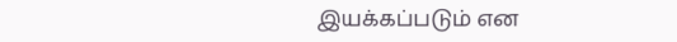இயக்கப்படும் என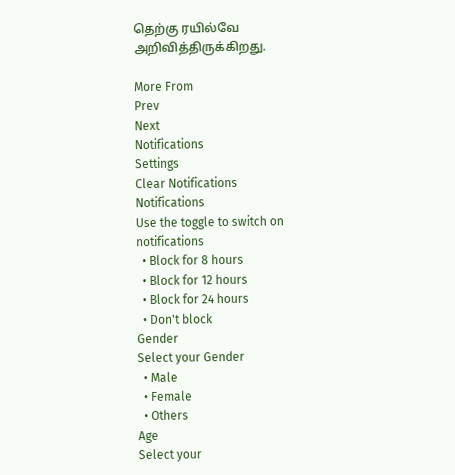தெற்கு ரயில்வே அறிவித்திருக்கிறது.

More From
Prev
Next
Notifications
Settings
Clear Notifications
Notifications
Use the toggle to switch on notifications
  • Block for 8 hours
  • Block for 12 hours
  • Block for 24 hours
  • Don't block
Gender
Select your Gender
  • Male
  • Female
  • Others
Age
Select your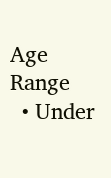Age Range
  • Under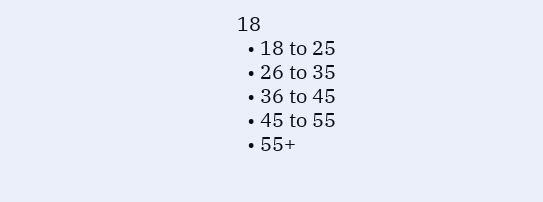18
  • 18 to 25
  • 26 to 35
  • 36 to 45
  • 45 to 55
  • 55+